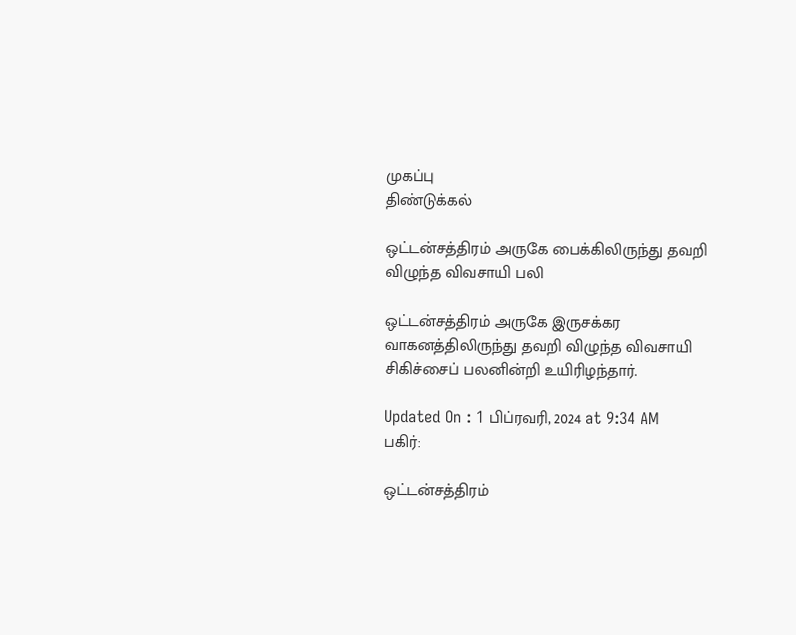முகப்பு
திண்டுக்கல்

ஒட்டன்சத்திரம் அருகே பைக்கிலிருந்து தவறி விழுந்த விவசாயி பலி

ஒட்டன்சத்திரம் அருகே இருசக்கர வாகனத்திலிருந்து தவறி விழுந்த விவசாயி சிகிச்சைப் பலனின்றி உயிரிழந்தார்.

Updated On : 1 பிப்ரவரி, 2024 at 9:34 AM
பகிர்:

ஒட்டன்சத்திரம்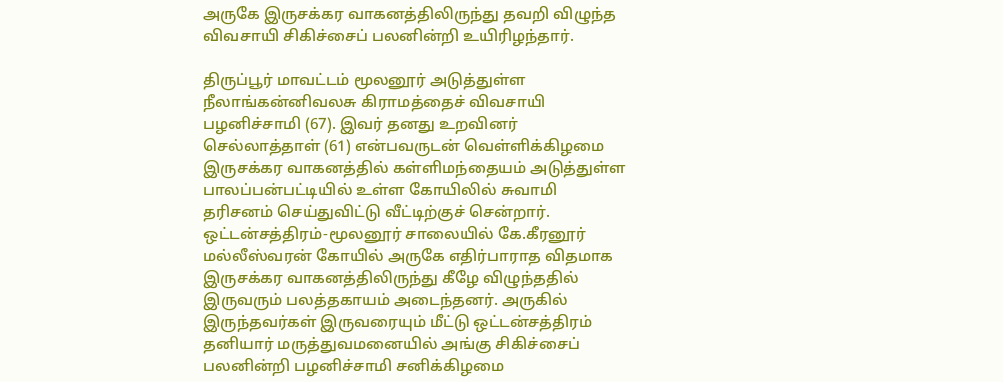அருகே இருசக்கர வாகனத்திலிருந்து தவறி விழுந்த விவசாயி சிகிச்சைப் பலனின்றி உயிரிழந்தார்.

திருப்பூர் மாவட்டம் மூலனூர் அடுத்துள்ள நீலாங்கன்னிவலசு கிராமத்தைச் விவசாயி பழனிச்சாமி (67). இவர் தனது உறவினர் செல்லாத்தாள் (61) என்பவருடன் வெள்ளிக்கிழமை இருசக்கர வாகனத்தில் கள்ளிமந்தையம் அடுத்துள்ள பாலப்பன்பட்டியில் உள்ள கோயிலில் சுவாமி தரிசனம் செய்துவிட்டு வீட்டிற்குச் சென்றார். ஒட்டன்சத்திரம்-மூலனூர் சாலையில் கே.கீரனூர் மல்லீஸ்வரன் கோயில் அருகே எதிர்பாராத விதமாக இருசக்கர வாகனத்திலிருந்து கீழே விழுந்ததில் இருவரும் பலத்தகாயம் அடைந்தனர். அருகில் இருந்தவர்கள் இருவரையும் மீட்டு ஒட்டன்சத்திரம் தனியார் மருத்துவமனையில் அங்கு சிகிச்சைப் பலனின்றி பழனிச்சாமி சனிக்கிழமை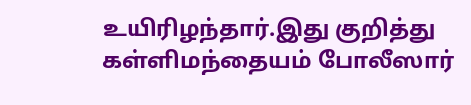உயிரிழந்தார்.இது குறித்து கள்ளிமந்தையம் போலீஸார்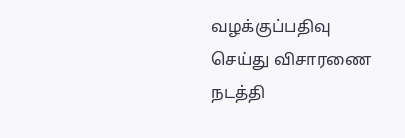வழக்குப்பதிவு செய்து விசாரணை நடத்தி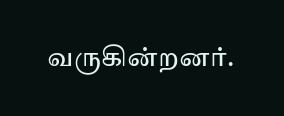வருகின்றனர்.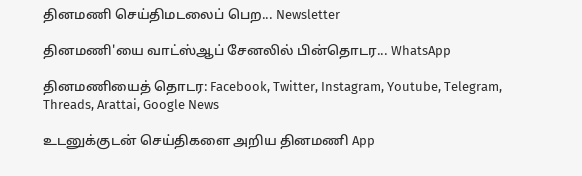தினமணி செய்திமடலைப் பெற... Newsletter

தினமணி'யை வாட்ஸ்ஆப் சேனலில் பின்தொடர... WhatsApp

தினமணியைத் தொடர: Facebook, Twitter, Instagram, Youtube, Telegram, Threads, Arattai, Google News

உடனுக்குடன் செய்திகளை அறிய தினமணி App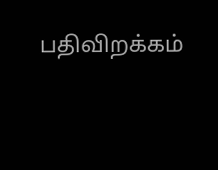பதிவிறக்கம்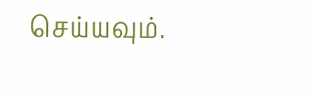செய்யவும்.